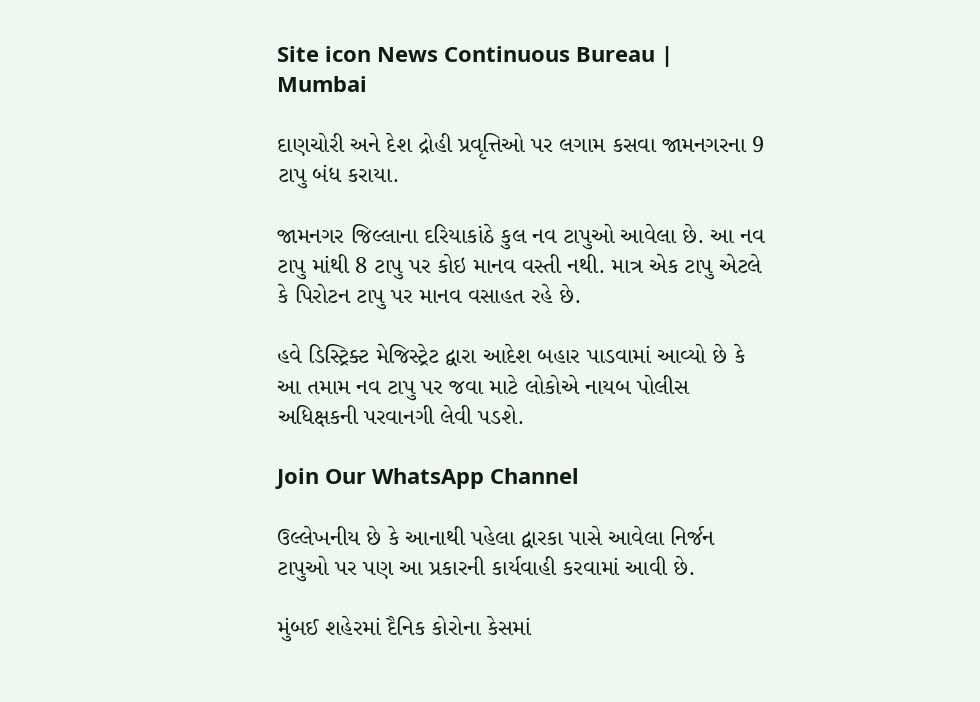Site icon News Continuous Bureau | Mumbai

દાણચોરી અને દેશ દ્રોહી પ્રવૃત્તિઓ પર લગામ કસવા જામનગરના 9 ટાપુ બંધ કરાયા.

જામનગર જિલ્લાના દરિયાકાંઠે કુલ નવ ટાપુઓ આવેલા છે. આ નવ ટાપુ માંથી 8 ટાપુ પર કોઇ માનવ વસ્તી નથી. માત્ર એક ટાપુ એટલે કે પિરોટન ટાપુ પર માનવ વસાહત રહે છે.

હવે ડિસ્ટ્રિક્ટ મેજિસ્ટ્રેટ દ્વારા આદેશ બહાર પાડવામાં આવ્યો છે કે આ તમામ નવ ટાપુ પર જવા માટે લોકોએ નાયબ પોલીસ અધિક્ષકની પરવાનગી લેવી પડશે.

Join Our WhatsApp Channel

ઉલ્લેખનીય છે કે આનાથી પહેલા દ્વારકા પાસે આવેલા નિર્જન ટાપુઓ પર પણ આ પ્રકારની કાર્યવાહી કરવામાં આવી છે.

મુંબઈ શહેરમાં દૈનિક કોરોના કેસમાં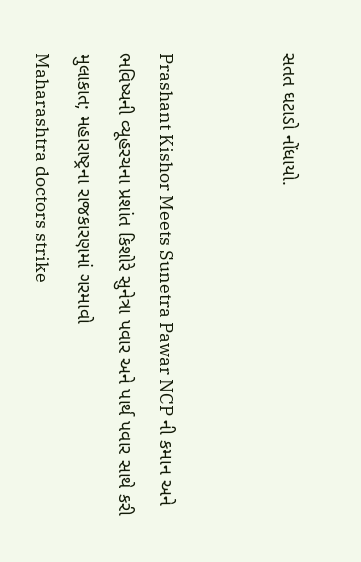સતત ઘટાડો નોંધાયો.


Prashant Kishor Meets Sunetra Pawar NCP ની કમાન અને ભવિષ્યની વ્યૂહરચના પ્રશાંત કિશોરે સુનેત્રા પવાર અને પાર્થ પવાર સાથે કરી મુલાકાત; મહારાષ્ટ્રના રાજકારણમાં ગરમાવો
Maharashtra doctors strike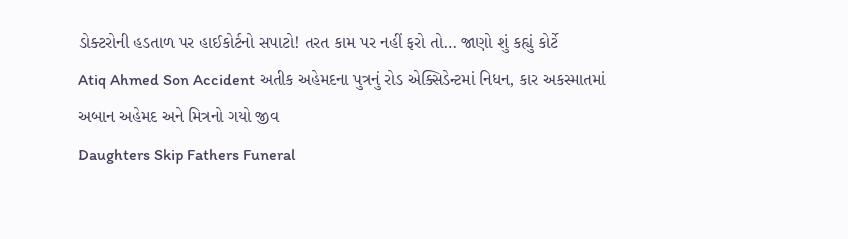ડોક્ટરોની હડતાળ પર હાઈકોર્ટનો સપાટો! તરત કામ પર નહીં ફરો તો… જાણો શું કહ્યું કોર્ટે
Atiq Ahmed Son Accident અતીક અહેમદના પુત્રનું રોડ એક્સિડેન્ટમાં નિધન, કાર અકસ્માતમાં અબાન અહેમદ અને મિત્રનો ગયો જીવ
Daughters Skip Fathers Funeral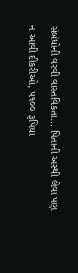સંબંધોની વરવી વાસ્તવિકતા… પિતાની અસ્થી લેવા પણ ન આવી દીકરીઓ, ૫૧૦૦ રૂપિયા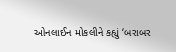ઓનલાઈન મોકલીને કહ્યું ‘બરાબર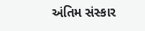અંતિમ સંસ્કાર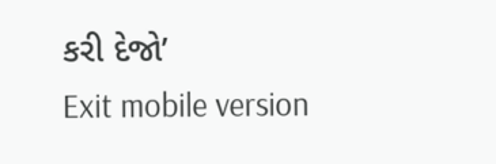કરી દેજો’
Exit mobile version